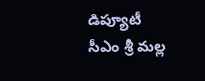డిప్యూటీ సీఎం శ్రీ మల్ల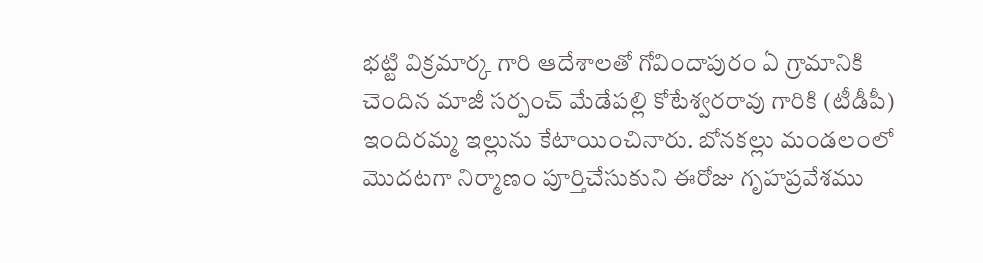భట్టి విక్రమార్క గారి ఆదేశాలతో గోవిందాపురం ఏ గ్రామానికి చెందిన మాజీ సర్పంచ్ మేడేపల్లి కోటేశ్వరరావు గారికి (టీడీపీ) ఇందిరమ్మ ఇల్లును కేటాయించినారు. బోనకల్లు మండలంలో మొదటగా నిర్మాణం పూర్తిచేసుకుని ఈరోజు గృహప్రవేశము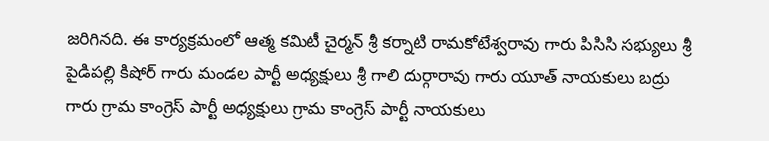జరిగినది. ఈ కార్యక్రమంలో ఆత్మ కమిటీ చైర్మన్ శ్రీ కర్నాటి రామకోటేశ్వరావు గారు పిసిసి సభ్యులు శ్రీ పైడిపల్లి కిషోర్ గారు మండల పార్టీ అధ్యక్షులు శ్రీ గాలి దుర్గారావు గారు యూత్ నాయకులు బద్రు గారు గ్రామ కాంగ్రెస్ పార్టీ అధ్యక్షులు గ్రామ కాంగ్రెస్ పార్టీ నాయకులు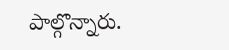పాల్గొన్నారు.